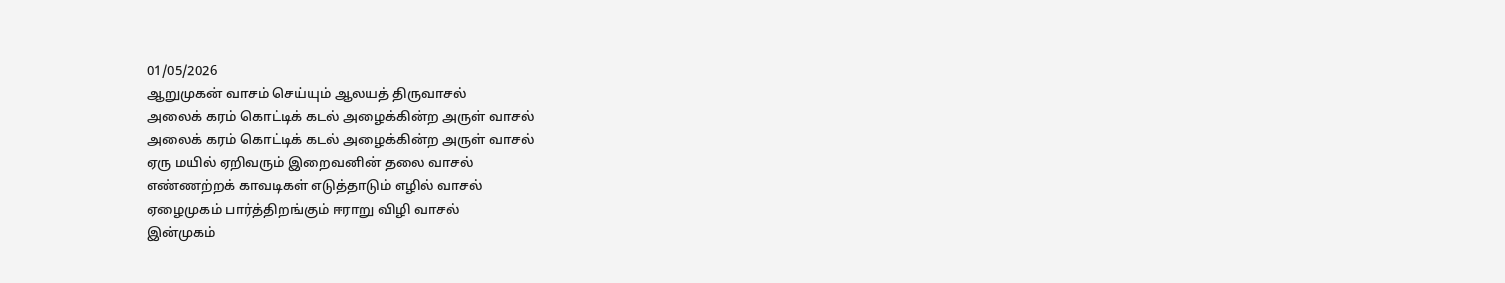01/05/2026
ஆறுமுகன் வாசம் செய்யும் ஆலயத் திருவாசல்
அலைக் கரம் கொட்டிக் கடல் அழைக்கின்ற அருள் வாசல்
அலைக் கரம் கொட்டிக் கடல் அழைக்கின்ற அருள் வாசல்
ஏரு மயில் ஏறிவரும் இறைவனின் தலை வாசல்
எண்ணற்றக் காவடிகள் எடுத்தாடும் எழில் வாசல்
ஏழைமுகம் பார்த்திறங்கும் ஈராறு விழி வாசல்
இன்முகம்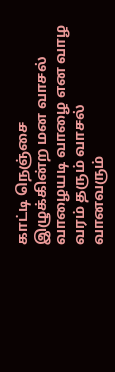காட்டி நெஞ்சை இழுக்கின்ற மன வாசல்
வாழையடி வாழை என வாழ வரம் தரும் வாசல்
வானவரும்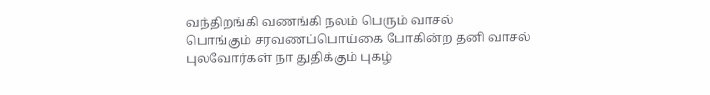வந்திறங்கி வணங்கி நலம் பெரும் வாசல்
பொங்கும் சரவணப்பொய்கை போகின்ற தனி வாசல்
புலவோர்கள் நா துதிக்கும் புகழ்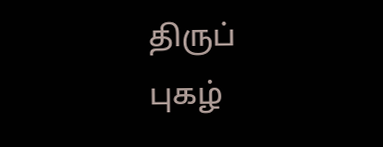திருப் புகழ்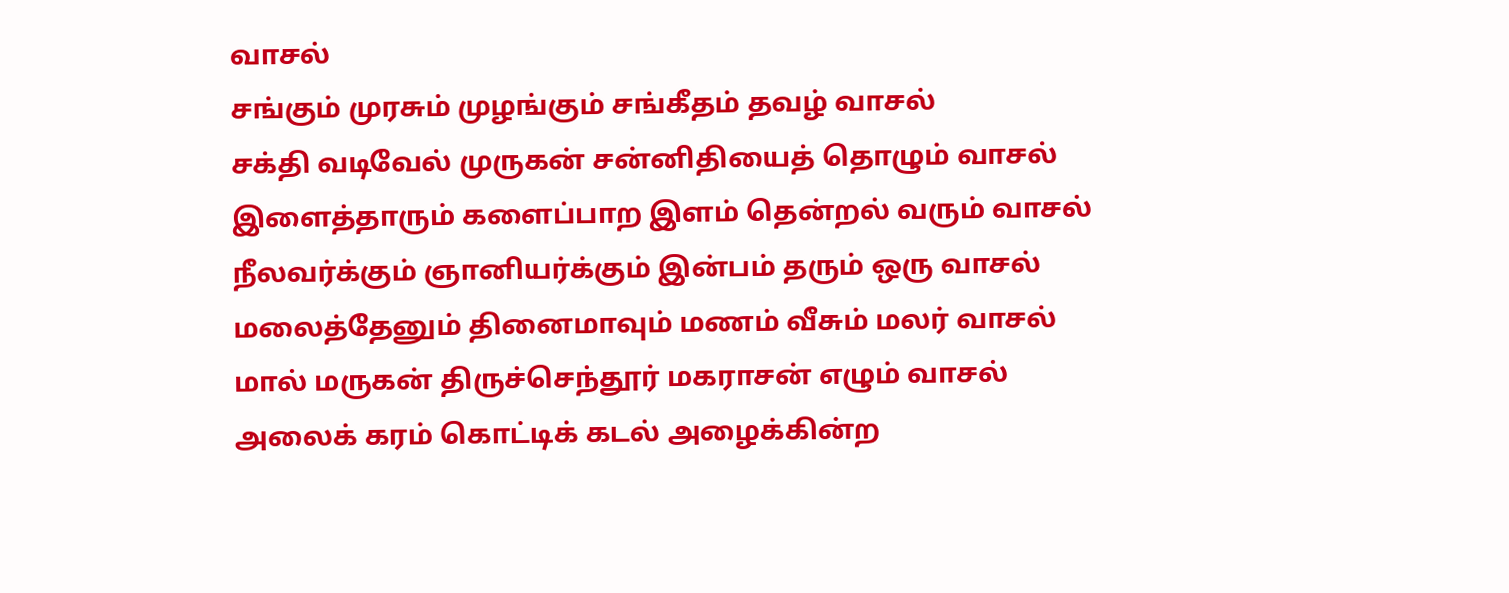வாசல்
சங்கும் முரசும் முழங்கும் சங்கீதம் தவழ் வாசல்
சக்தி வடிவேல் முருகன் சன்னிதியைத் தொழும் வாசல்
இளைத்தாரும் களைப்பாற இளம் தென்றல் வரும் வாசல்
நீலவர்க்கும் ஞானியர்க்கும் இன்பம் தரும் ஒரு வாசல்
மலைத்தேனும் தினைமாவும் மணம் வீசும் மலர் வாசல்
மால் மருகன் திருச்செந்தூர் மகராசன் எழும் வாசல்
அலைக் கரம் கொட்டிக் கடல் அழைக்கின்ற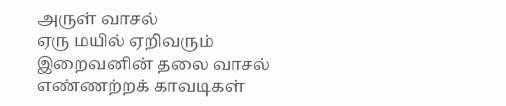அருள் வாசல்
ஏரு மயில் ஏறிவரும் இறைவனின் தலை வாசல்
எண்ணற்றக் காவடிகள்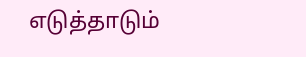எடுத்தாடும்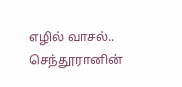எழில் வாசல்..
செந்தூரானின்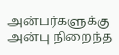அன்பர்களுக்கு
அன்பு நிறைந்த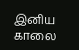இனிய காலை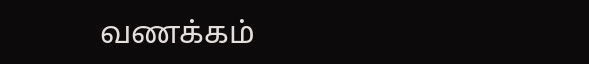வணக்கம்